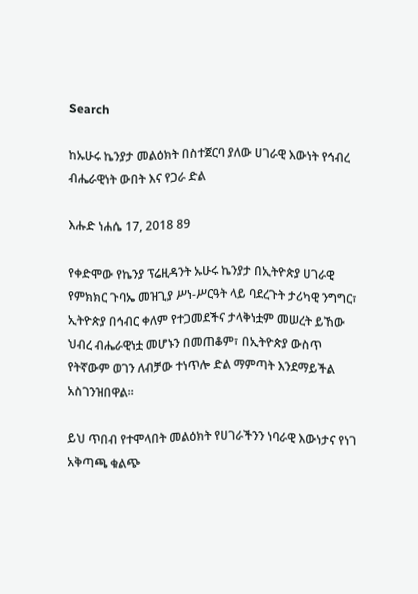Search

ከኡሁሩ ኬንያታ መልዕክት በስተጀርባ ያለው ሀገራዊ እውነት የኅብረ ብሔራዊነት ውበት እና የጋራ ድል

እሑድ ነሐሴ 17, 2018 89

የቀድሞው የኬንያ ፕሬዚዳንት ኡሁሩ ኬንያታ በኢትዮጵያ ሀገራዊ የምክክር ጉባኤ መዝጊያ ሥነ-ሥርዓት ላይ ባደረጉት ታሪካዊ ንግግር፣ ኢትዮጵያ በኅብር ቀለም የተጋመደችና ታላቅነቷም መሠረት ይኸው ህብረ ብሔራዊነቷ መሆኑን በመጠቆም፣ በኢትዮጵያ ውስጥ የትኛውም ወገን ለብቻው ተነጥሎ ድል ማምጣት እንደማይችል አስገንዝበዋል።

ይህ ጥበብ የተሞላበት መልዕክት የሀገራችንን ነባራዊ እውነታና የነገ አቅጣጫ ቁልጭ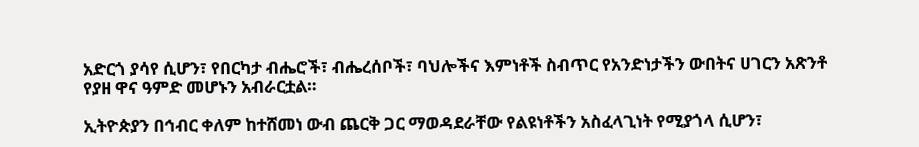አድርጎ ያሳየ ሲሆን፣ የበርካታ ብሔሮች፣ ብሔረሰቦች፣ ባህሎችና እምነቶች ስብጥር የአንድነታችን ውበትና ሀገርን አጽንቶ የያዘ ዋና ዓምድ መሆኑን አብራርቷል።

ኢትዮጵያን በኅብር ቀለም ከተሸመነ ውብ ጨርቅ ጋር ማወዳደራቸው የልዩነቶችን አስፈላጊነት የሚያጎላ ሲሆን፣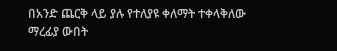በአንድ ጨርቅ ላይ ያሉ የተለያዩ ቀለማት ተቀላቅለው ማረፊያ ውበት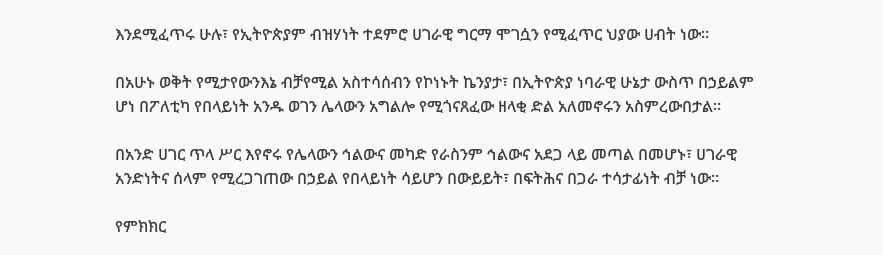እንደሚፈጥሩ ሁሉ፣ የኢትዮጵያም ብዝሃነት ተደምሮ ሀገራዊ ግርማ ሞገሷን የሚፈጥር ህያው ሀብት ነው።

በአሁኑ ወቅት የሚታየውንእኔ ብቻየሚል አስተሳሰብን የኮነኑት ኬንያታ፣ በኢትዮጵያ ነባራዊ ሁኔታ ውስጥ በኃይልም ሆነ በፖለቲካ የበላይነት አንዱ ወገን ሌላውን አግልሎ የሚጎናጸፈው ዘላቂ ድል አለመኖሩን አስምረውበታል።

በአንድ ሀገር ጥላ ሥር እየኖሩ የሌላውን ኅልውና መካድ የራስንም ኅልውና አደጋ ላይ መጣል በመሆኑ፣ ሀገራዊ አንድነትና ሰላም የሚረጋገጠው በኃይል የበላይነት ሳይሆን በውይይት፣ በፍትሕና በጋራ ተሳታፊነት ብቻ ነው።

የምክክር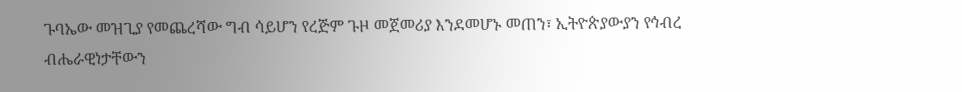ጉባኤው መዝጊያ የመጨረሻው ግብ ሳይሆን የረጅም ጉዞ መጀመሪያ እንደመሆኑ መጠን፣ ኢትዮጵያውያን የኅብረ ብሔራዊነታቸውን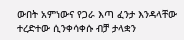ውበት አምነውና የጋራ እጣ ፈንታ እንዳላቸው ተረድተው ሲንቀሳቀሱ ብቻ ታላቋን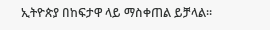ኢትዮጵያ በከፍታዋ ላይ ማስቀጠል ይቻላል።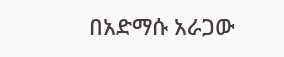በአድማሱ አራጋው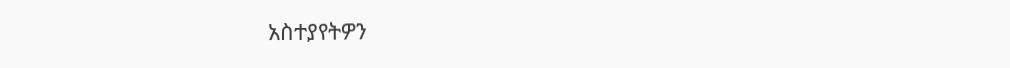አስተያየትዎን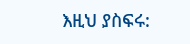እዚህ ያስፍሩ: